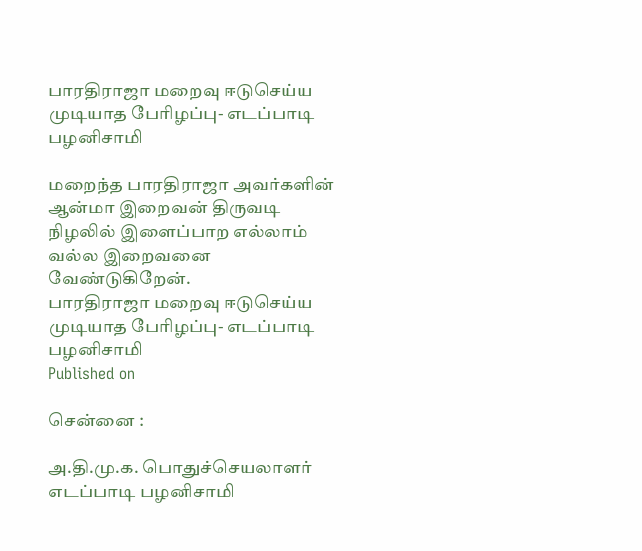பாரதிராஜா மறைவு ஈடுசெய்ய முடியாத பேரிழப்பு- எடப்பாடி பழனிசாமி

மறைந்த பாரதிராஜா அவர்களின் ஆன்மா இறைவன் திருவடி நிழலில் இளைப்பாற எல்லாம் வல்ல இறைவனை வேண்டுகிறேன்.
பாரதிராஜா மறைவு ஈடுசெய்ய முடியாத பேரிழப்பு- எடப்பாடி பழனிசாமி
Published on

சென்னை :

அ.தி.மு.க. பொதுச்செயலாளர் எடப்பாடி பழனிசாமி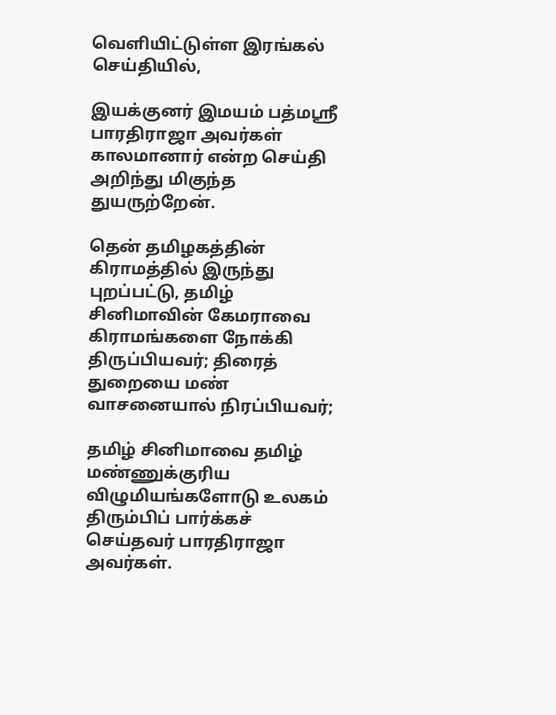வெளியிட்டுள்ள இரங்கல் செய்தியில்,

இயக்குனர் இமயம் பத்மஶ்ரீ பாரதிராஜா அவர்கள் காலமானார் என்ற செய்தி அறிந்து மிகுந்த துயருற்றேன்.

தென் தமிழகத்தின் கிராமத்தில் இருந்து புறப்பட்டு, தமிழ் சினிமாவின் கேமராவை கிராமங்களை நோக்கி திருப்பியவர்; திரைத் துறையை மண் வாசனையால் நிரப்பியவர்;

தமிழ் சினிமாவை தமிழ் மண்ணுக்குரிய விழுமியங்களோடு உலகம் திரும்பிப் பார்க்கச் செய்தவர் பாரதிராஜா அவர்கள்.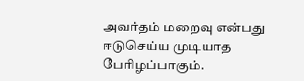அவர்தம் மறைவு என்பது ஈடுசெய்ய முடியாத பேரிழப்பாகும்.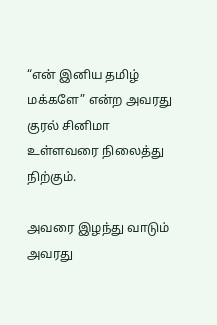“என் இனிய தமிழ் மக்களே” என்ற அவரது குரல் சினிமா உள்ளவரை நிலைத்து நிற்கும்.

அவரை இழந்து வாடும் அவரது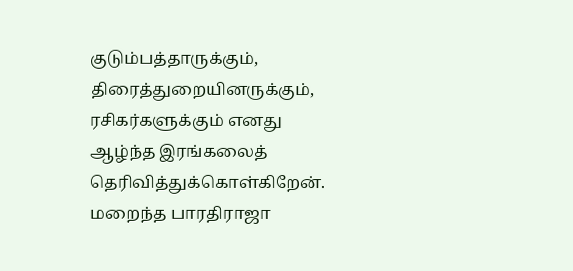குடும்பத்தாருக்கும், திரைத்துறையினருக்கும், ரசிகர்களுக்கும் எனது ஆழ்ந்த இரங்கலைத் தெரிவித்துக்கொள்கிறேன். மறைந்த பாரதிராஜா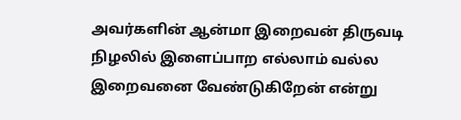அவர்களின் ஆன்மா இறைவன் திருவடி நிழலில் இளைப்பாற எல்லாம் வல்ல இறைவனை வேண்டுகிறேன் என்று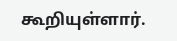கூறியுள்ளார்.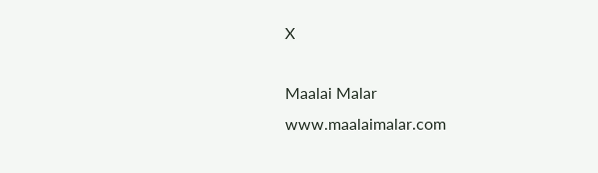X

Maalai Malar
www.maalaimalar.com